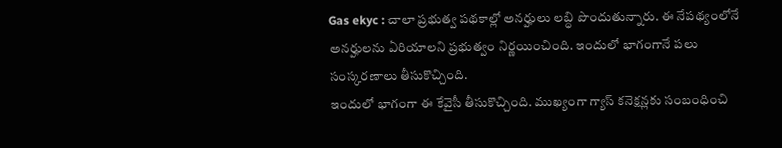Gas ekyc : చాలా ప్రభుత్వ పథకాల్లో అనర్హులు లబ్ధి పొందుతున్నారు. ఈ నేపథ్యంలోనే అనర్హులను ఏరియాలని ప్రభుత్వం నిర్ణయించింది. ఇందులో భాగంగానే పలు సంస్కరణాలు తీసుకొచ్చింది.
ఇందులో భాగంగా ఈ కేవైసీ తీసుకొచ్చింది. ముఖ్యంగా గ్యాస్ కనెక్షన్లకు సంబంధించి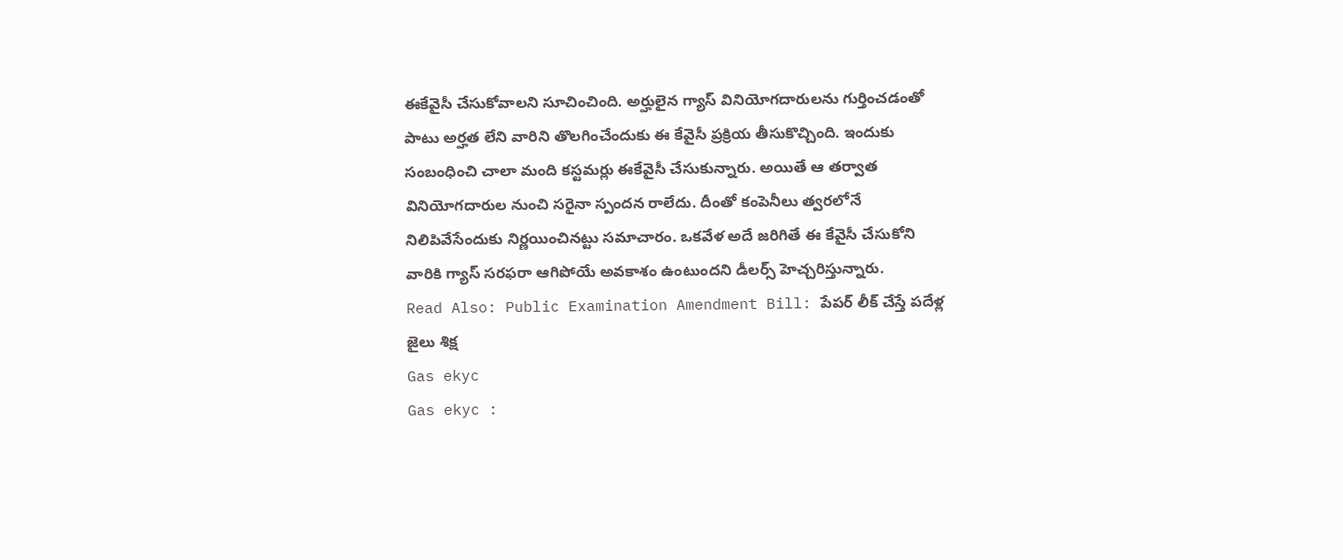ఈకేవైసీ చేసుకోవాలని సూచించింది. అర్హులైన గ్యాస్ వినియోగదారులను గుర్తించడంతో పాటు అర్హత లేని వారిని తొలగించేందుకు ఈ కేవైసీ ప్రక్రియ తీసుకొచ్చింది. ఇందుకు సంబంధించి చాలా మంది కస్టమర్లు ఈకేవైసీ చేసుకున్నారు. అయితే ఆ తర్వాత వినియోగదారుల నుంచి సరైనా స్పందన రాలేదు. దీంతో కంపెనీలు త్వరలోనే నిలిపివేసేందుకు నిర్ణయించినట్టు సమాచారం. ఒకవేళ అదే జరిగితే ఈ కేవైసీ చేసుకోని వారికి గ్యాస్ సరఫరా ఆగిపోయే అవకాశం ఉంటుందని డీలర్స్ హెచ్చరిస్తున్నారు.
Read Also: Public Examination Amendment Bill: పేపర్ లీక్ చేస్తే పదేళ్ల జైలు శిక్ష
Gas ekyc
Gas ekyc :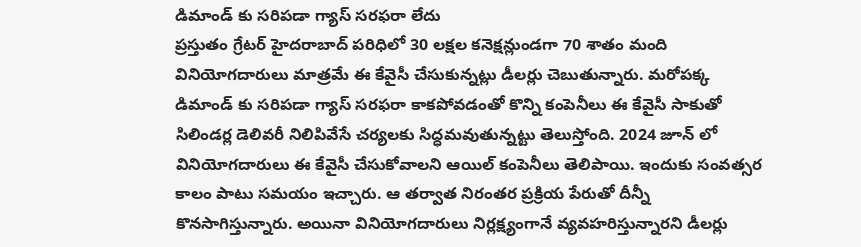డిమాండ్ కు సరిపడా గ్యాస్ సరఫరా లేదు
ప్రస్తుతం గ్రేటర్ హైదరాబాద్ పరిధిలో 30 లక్షల కనెక్షన్లుండగా 70 శాతం మంది వినియోగదారులు మాత్రమే ఈ కేవైసీ చేసుకున్నట్లు డీలర్లు చెబుతున్నారు. మరోపక్క డిమాండ్ కు సరిపడా గ్యాస్ సరఫరా కాకపోవడంతో కొన్ని కంపెనీలు ఈ కేవైసీ సాకుతో సిలిండర్ల డెలివరీ నిలిపివేసే చర్యలకు సిద్ధమవుతున్నట్టు తెలుస్తోంది. 2024 జూన్ లో వినియోగదారులు ఈ కేవైసీ చేసుకోవాలని ఆయిల్ కంపెనీలు తెలిపాయి. ఇందుకు సంవత్సర కాలం పాటు సమయం ఇచ్చారు. ఆ తర్వాత నిరంతర ప్రక్రియ పేరుతో దీన్నీ కొనసాగిస్తున్నారు. అయినా వినియోగదారులు నిర్లక్ష్యంగానే వ్యవహరిస్తున్నారని డీలర్లు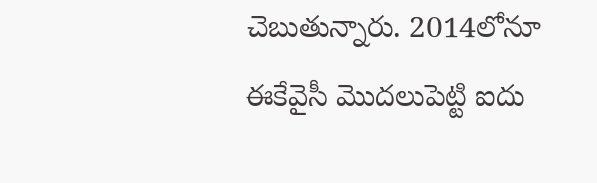చెబుతున్నారు. 2014లోనూ ఈకేవైసీ మొదలుపెట్టి ఐదు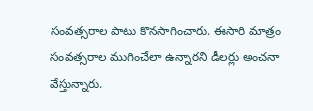సంవత్సరాల పాటు కొనసాగించారు. ఈసారి మాత్రం సంవత్సరాల ముగించేలా ఉన్నారని డీలర్లు అంచనా వేస్తున్నారు.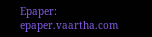Epaper: epaper.vaartha.com